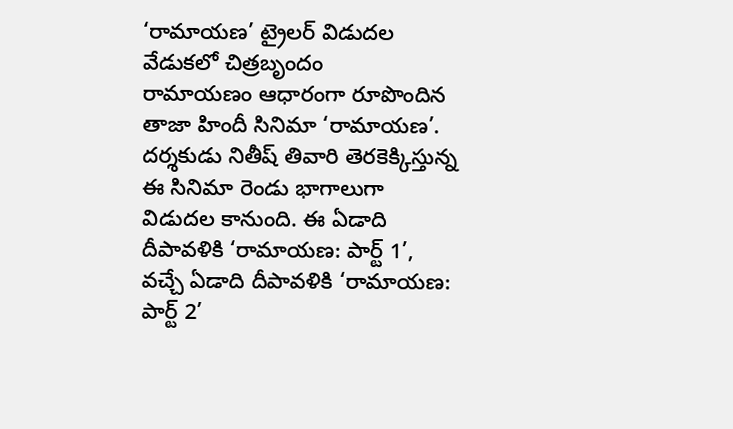‘రామాయణ’ ట్రైలర్ విడుదల వేడుకలో చిత్రబృందం
రామాయణం ఆధారంగా రూపొందిన తాజా హిందీ సినిమా ‘రామాయణ’. దర్శకుడు నితీష్ తివారి తెరకెక్కిస్తున్న ఈ సినిమా రెండు భాగాలుగా విడుదల కానుంది. ఈ ఏడాది దీపావళికి ‘రామాయణ: పార్ట్ 1’, వచ్చే ఏడాది దీపావళికి ‘రామాయణ: పార్ట్ 2’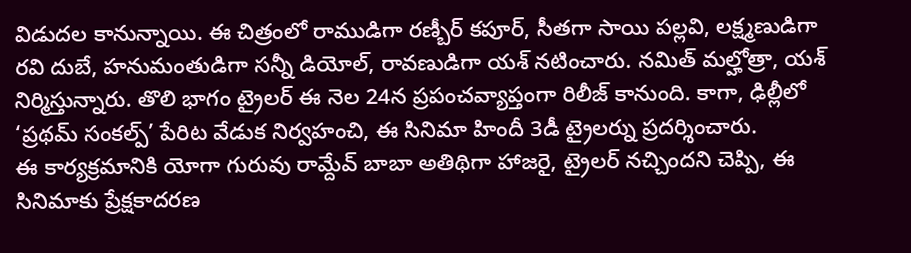విడుదల కానున్నాయి. ఈ చిత్రంలో రాముడిగా రణ్బీర్ కపూర్, సీతగా సాయి పల్లవి, లక్ష్మణుడిగా రవి దుబే, హనుమంతుడిగా సన్నీ డియోల్, రావణుడిగా యశ్ నటించారు. నమిత్ మల్హోత్రా, యశ్ నిర్మిస్తున్నారు. తొలి భాగం ట్రైలర్ ఈ నెల 24న ప్రపంచవ్యాప్తంగా రిలీజ్ కానుంది. కాగా, ఢిల్లీలో ‘ప్రథమ్ సంకల్ప్’ పేరిట వేడుక నిర్వహంచి, ఈ సినిమా హిందీ 3డీ ట్రైలర్ను ప్రదర్శించారు.
ఈ కార్యక్రమానికి యోగా గురువు రామ్దేవ్ బాబా అతిథిగా హాజరై, ట్రైలర్ నచ్చిందని చెప్పి, ఈ సినిమాకు ప్రేక్షకాదరణ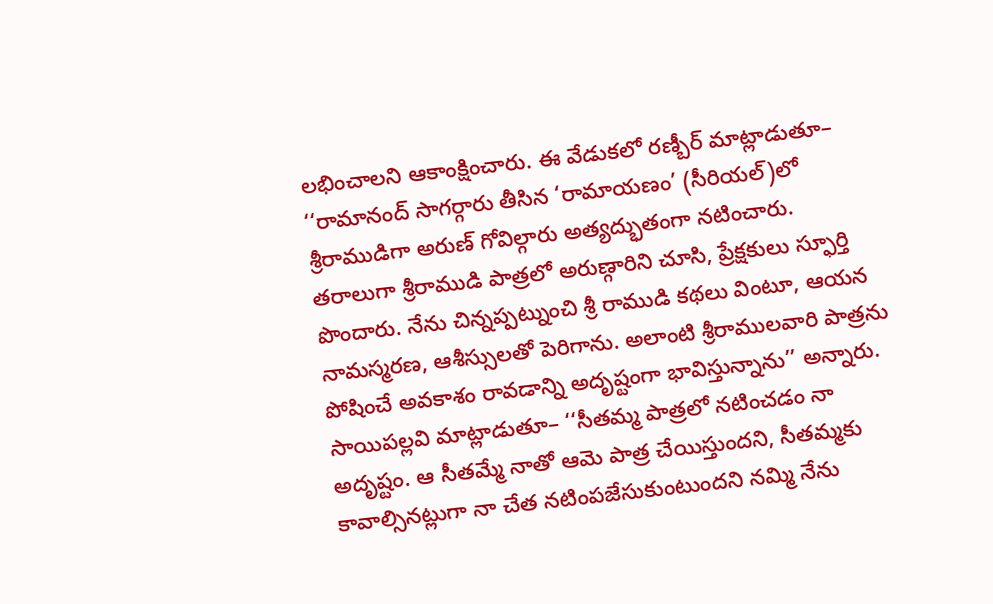లభించాలని ఆకాంక్షించారు. ఈ వేడుకలో రణ్బీర్ మాట్లాడుతూ– ‘‘రామానంద్ సాగర్గారు తీసిన ‘రామాయణం’ (సీరియల్)లో శ్రీరాముడిగా అరుణ్ గోవిల్గారు అత్యద్భుతంగా నటించారు. తరాలుగా శ్రీరాముడి పాత్రలో అరుణ్గారిని చూసి, ప్రేక్షకులు స్ఫూర్తి పొందారు. నేను చిన్నప్పట్నుంచి శ్రీ రాముడి కథలు వింటూ, ఆయన నామస్మరణ, ఆశీస్సులతో పెరిగాను. అలాంటి శ్రీరాములవారి పాత్రను పోషించే అవకాశం రావడాన్ని అదృష్టంగా భావిస్తున్నాను’’ అన్నారు.
సాయిపల్లవి మాట్లాడుతూ– ‘‘సీతమ్మ పాత్రలో నటించడం నా అదృష్టం. ఆ సీతమ్మే నాతో ఆమె పాత్ర చేయిస్తుందని, సీతమ్మకు కావాల్సినట్లుగా నా చేత నటింపజేసుకుంటుందని నమ్మి నేను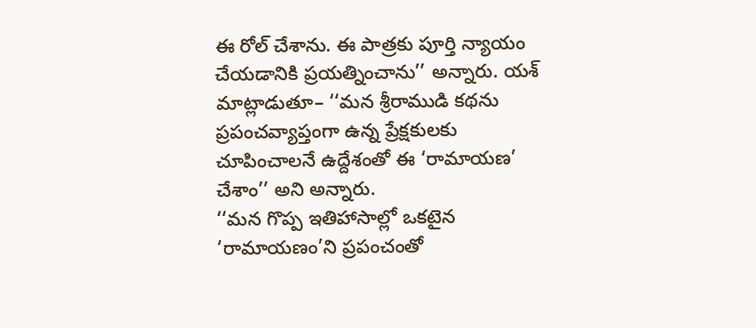ఈ రోల్ చేశాను. ఈ పాత్రకు పూర్తి న్యాయం చేయడానికి ప్రయత్నించాను’’ అన్నారు. యశ్ మాట్లాడుతూ– ‘‘మన శ్రీరాముడి కథను ప్రపంచవ్యాప్తంగా ఉన్న ప్రేక్షకులకు చూపించాలనే ఉద్దేశంతో ఈ ‘రామాయణ’ చేశాం’’ అని అన్నారు.
‘‘మన గొప్ప ఇతిహాసాల్లో ఒకటైన ‘రామాయణం’ని ప్రపంచంతో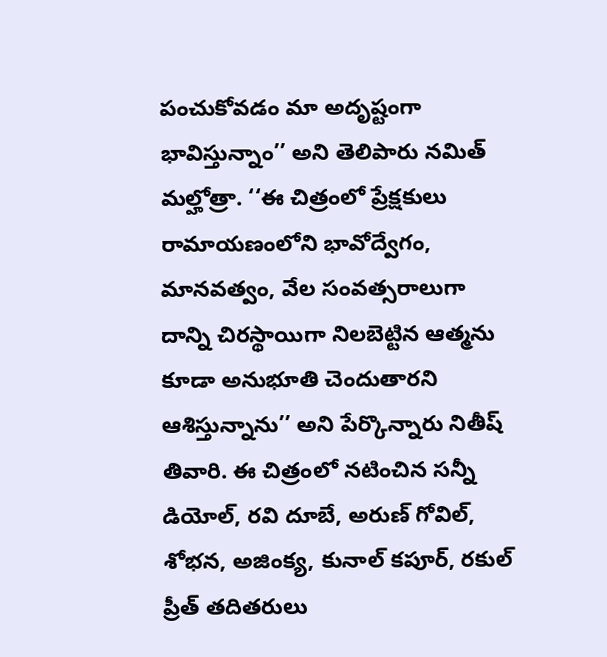పంచుకోవడం మా అదృష్టంగా భావిస్తున్నాం’’ అని తెలిపారు నమిత్ మల్హోత్రా. ‘‘ఈ చిత్రంలో ప్రేక్షకులు రామాయణంలోని భావోద్వేగం, మానవత్వం, వేల సంవత్సరాలుగా దాన్ని చిరస్థాయిగా నిలబెట్టిన ఆత్మను కూడా అనుభూతి చెందుతారని ఆశిస్తున్నాను’’ అని పేర్కొన్నారు నితీష్ తివారి. ఈ చిత్రంలో నటించిన సన్నీ డియోల్, రవి దూబే, అరుణ్ గోవిల్, శోభన, అజింక్య, కునాల్ కపూర్, రకుల్ ప్రీత్ తదితరులు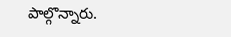పాల్గొన్నారు.